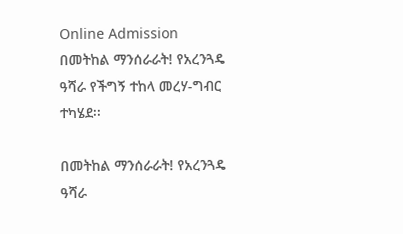Online Admission በመትከል ማንሰራራት! የአረንጓዴ ዓሻራ የችግኝ ተከላ መረሃ-ግብር ተካሄደ፡፡

በመትከል ማንሰራራት! የአረንጓዴ ዓሻራ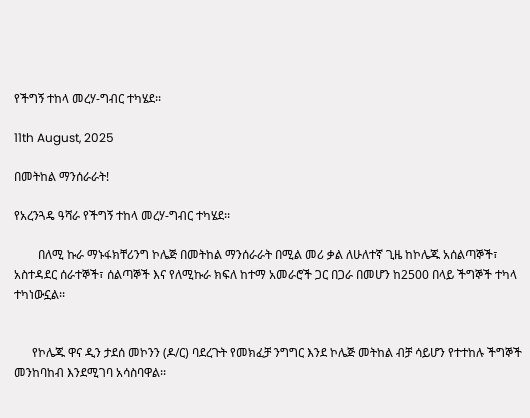የችግኝ ተከላ መረሃ-ግብር ተካሄደ፡፡

11th August, 2025

በመትከል ማንሰራራት!

የአረንጓዴ ዓሻራ የችግኝ ተከላ መረሃ-ግብር ተካሄደ፡፡

        በለሚ ኩራ ማኑፋክቸሪንግ ኮሌጅ በመትከል ማንሰራራት በሚል መሪ ቃል ለሁለተኛ ጊዜ ከኮሌጁ አሰልጣኞች፣ አስተዳደር ሰራተኞች፣ ሰልጣኞች እና የለሚኩራ ክፍለ ከተማ አመራሮች ጋር በጋራ በመሆን ከ2500 በላይ ችግኞች ተካላ ተካነውኗል፡፡


      የኮሌጁ ዋና ዲን ታደሰ መኮንን (ዶ/ር) ባደረጉት የመክፈቻ ንግግር እንደ ኮሌጅ መትከል ብቻ ሳይሆን የተተከሉ ችግኞች መንከባከብ እንደሚገባ አሳስባዋል፡፡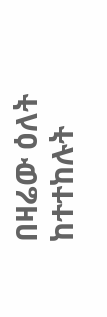በዛሬው ዕለት  ከተተከሉት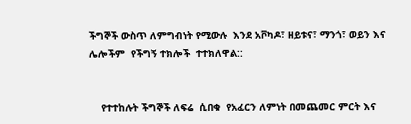ችግኞች ውስጥ ለምግብነት የሚውሉ  እንደ አቮካዶ፣ ዘይቱና፣ ማንጎ፣ ወይን እና ሌሎችም  የችግኝ ተክሎች  ተተክለዋል::


    የተተከሉት ችግኞች ለፍሬ  ሲበቁ  የአፈርን ለምነት በመጨመር ምርት እና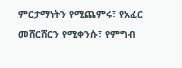ምርታማነትን የሚጨምሩ፣ የአፈር መሸርሸርን የሚቀንሱ፣ የምግብ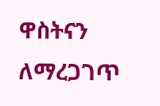ዋስትናን ለማረጋገጥ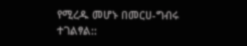የሚረዱ መሆኑ በመርሀ-ግብሩ ተገልፃል::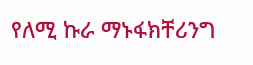የለሚ ኩራ ማኑፋክቸሪንግ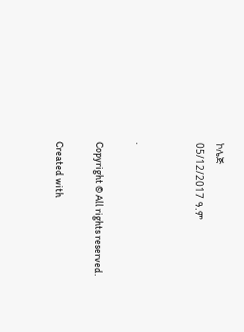ኮሌጅ
05/12/2017 ዓ.ም


.

Copyright © All rights reserved.

Created with